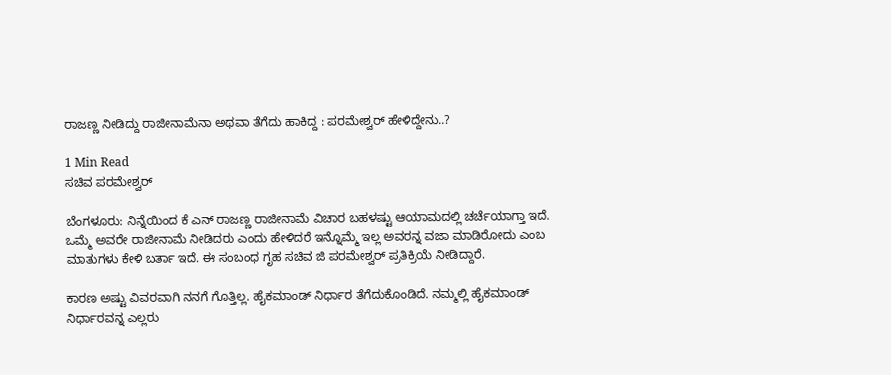ರಾಜಣ್ಣ ನೀಡಿದ್ದು ರಾಜೀನಾಮೆನಾ ಅಥವಾ ತೆಗೆದು ಹಾಕಿದ್ದ : ಪರಮೇಶ್ವರ್ ಹೇಳಿದ್ದೇನು..?

1 Min Read
ಸಚಿವ ಪರಮೇಶ್ವರ್

ಬೆಂಗಳೂರು: ನಿನ್ನೆಯಿಂದ ಕೆ ಎನ್ ರಾಜಣ್ಣ ರಾಜೀನಾಮೆ ವಿಚಾರ ಬಹಳಷ್ಟು ಆಯಾಮದಲ್ಲಿ ಚರ್ಚೆಯಾಗ್ತಾ ಇದೆ. ಒಮ್ಮೆ ಅವರೇ ರಾಜೀನಾಮೆ ನೀಡಿದರು ಎಂದು ಹೇಳಿದರೆ ಇನ್ನೊಮ್ಮೆ ಇಲ್ಲ ಅವರನ್ನ ವಜಾ ಮಾಡಿರೋದು ಎಂಬ ಮಾತುಗಳು ಕೇಳಿ ಬರ್ತಾ ಇದೆ. ಈ ಸಂಬಂಧ ಗೃಹ ಸಚಿವ ಜಿ ಪರಮೇಶ್ವರ್ ಪ್ರತಿಕ್ರಿಯೆ ನೀಡಿದ್ದಾರೆ.

ಕಾರಣ ಅಷ್ಟು ವಿವರವಾಗಿ ನನಗೆ ಗೊತ್ತಿಲ್ಲ. ಹೈಕಮಾಂಡ್ ನಿರ್ಧಾರ ತೆಗೆದುಕೊಂಡಿದೆ. ನಮ್ಮಲ್ಲಿ ಹೈಕಮಾಂಡ್ ನಿರ್ಧಾರವನ್ನ ಎಲ್ಲರು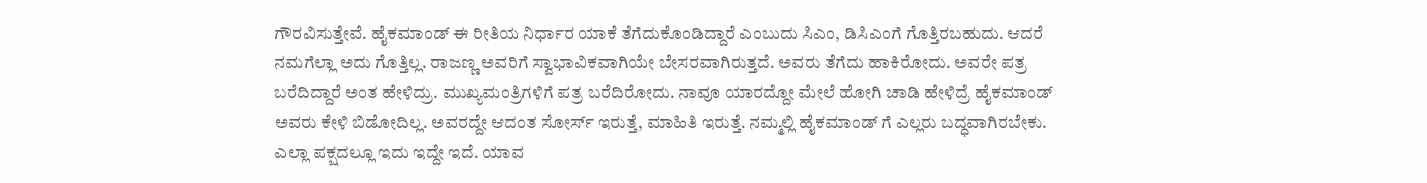ಗೌರವಿಸುತ್ತೇವೆ. ಹೈಕಮಾಂಡ್ ಈ ರೀತಿಯ ನಿರ್ಧಾರ ಯಾಕೆ ತೆಗೆದುಕೊಂಡಿದ್ದಾರೆ ಎಂಬುದು ಸಿಎಂ, ಡಿಸಿಎಂಗೆ ಗೊತ್ತಿರಬಹುದು. ಆದರೆ ನಮಗೆಲ್ಲಾ ಅದು ಗೊತ್ತಿಲ್ಲ. ರಾಜಣ್ಣ ಅವರಿಗೆ ಸ್ವಾಭಾವಿಕವಾಗಿಯೇ ಬೇಸರವಾಗಿರುತ್ತದೆ. ಅವರು ತೆಗೆದು ಹಾಕಿರೋದು. ಅವರೇ ಪತ್ರ ಬರೆದಿದ್ದಾರೆ ಅಂತ ಹೇಳಿದ್ರು. ಮುಖ್ಯಮಂತ್ರಿಗಳಿಗೆ ಪತ್ರ ಬರೆದಿರೋದು. ನಾವೂ ಯಾರದ್ದೋ ಮೇಲೆ ಹೋಗಿ ಚಾಡಿ ಹೇಳಿದ್ರೆ ಹೈಕಮಾಂಡ್ ಅವರು ಕೇಳಿ ಬಿಡೋದಿಲ್ಲ. ಅವರದ್ದೇ ಆದಂತ ಸೋರ್ಸ್ ಇರುತ್ತೆ, ಮಾಹಿತಿ ಇರುತ್ತೆ. ನಮ್ಮಲ್ಲಿ ಹೈಕಮಾಂಡ್ ಗೆ ಎಲ್ಲರು ಬದ್ಧವಾಗಿರಬೇಕು. ಎಲ್ಲಾ ಪಕ್ಷದಲ್ಲೂ ಇದು ಇದ್ದೇ ಇದೆ. ಯಾವ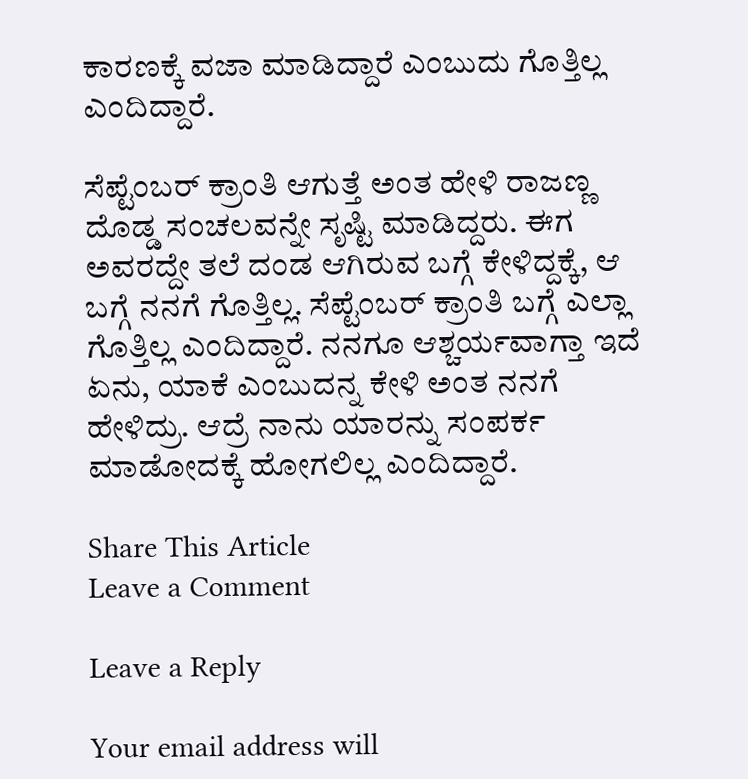ಕಾರಣಕ್ಕೆ ವಜಾ ಮಾಡಿದ್ದಾರೆ ಎಂಬುದು ಗೊತ್ತಿಲ್ಲ ಎಂದಿದ್ದಾರೆ.

ಸೆಪ್ಟೆಂಬರ್ ಕ್ರಾಂತಿ ಆಗುತ್ತೆ ಅಂತ ಹೇಳಿ ರಾಜಣ್ಣ ದೊಡ್ಡ ಸಂಚಲವನ್ನೇ ಸೃಷ್ಟಿ ಮಾಡಿದ್ದರು. ಈಗ ಅವರದ್ದೇ ತಲೆ ದಂಡ ಆಗಿರುವ ಬಗ್ಗೆ ಕೇಳಿದ್ದಕ್ಕೆ, ಆ ಬಗ್ಗೆ ನನಗೆ ಗೊತ್ತಿಲ್ಲ. ಸೆಪ್ಟೆಂಬರ್ ಕ್ರಾಂತಿ ಬಗ್ಗೆ ಎಲ್ಲಾ ಗೊತ್ತಿಲ್ಲ ಎಂದಿದ್ದಾರೆ. ನನಗೂ ಆಶ್ಚರ್ಯವಾಗ್ತಾ ಇದೆ ಏನು, ಯಾಕೆ ಎಂಬುದನ್ನ ಕೇಳಿ ಅಂತ ನನಗೆ ಹೇಳಿದ್ರು. ಆದ್ರೆ ನಾನು ಯಾರನ್ನು ಸಂಪರ್ಕ‌ ಮಾಡೋದಕ್ಕೆ ಹೋಗಲಿಲ್ಲ ಎಂದಿದ್ದಾರೆ.

Share This Article
Leave a Comment

Leave a Reply

Your email address will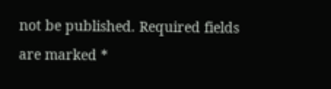not be published. Required fields are marked *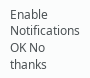Enable Notifications OK No thanks